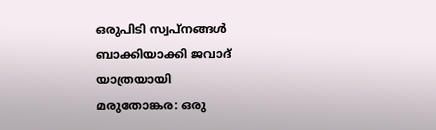ഒരുപിടി സ്വപ്നങ്ങൾ ബാക്കിയാക്കി ജവാദ് യാത്രയായി
മരുതോങ്കര: ഒരു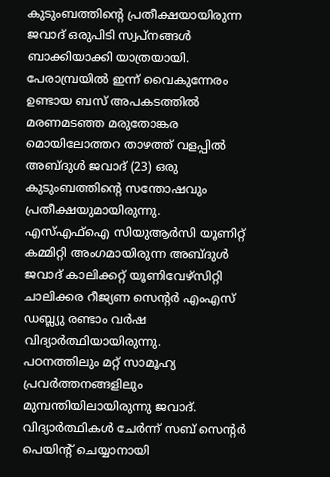കുടുംബത്തിന്റെ പ്രതീക്ഷയായിരുന്ന ജവാദ് ഒരുപിടി സ്വപ്നങ്ങൾ ബാക്കിയാക്കി യാത്രയായി. പേരാമ്പ്രയിൽ ഇന്ന് വൈകുന്നേരം ഉണ്ടായ ബസ് അപകടത്തിൽ മരണമടഞ്ഞ മരുതോങ്കര മൊയിലോത്തറ താഴത്ത് വളപ്പിൽ അബ്ദുൾ ജവാദ് (23) ഒരു കുടുംബത്തിൻ്റെ സന്തോഷവും പ്രതീക്ഷയുമായിരുന്നു.
എസ്എഫ്ഐ സിയുആർസി യൂണിറ്റ് കമ്മിറ്റി അംഗമായിരുന്ന അബ്ദുൾ ജവാദ് കാലിക്കറ്റ് യൂണിവേഴ്സിറ്റി ചാലിക്കര റീജ്യണ സെന്റർ എംഎസ് ഡബ്ല്യു രണ്ടാം വർഷ വിദ്യാർത്ഥിയായിരുന്നു.
പഠനത്തിലും മറ്റ് സാമൂഹ്യ പ്രവർത്തനങ്ങളിലും മുമ്പന്തിയിലായിരുന്നു ജവാദ്.
വിദ്യാർത്ഥികൾ ചേർന്ന് സബ് സെന്റർ പെയിന്റ് ചെയ്യാനായി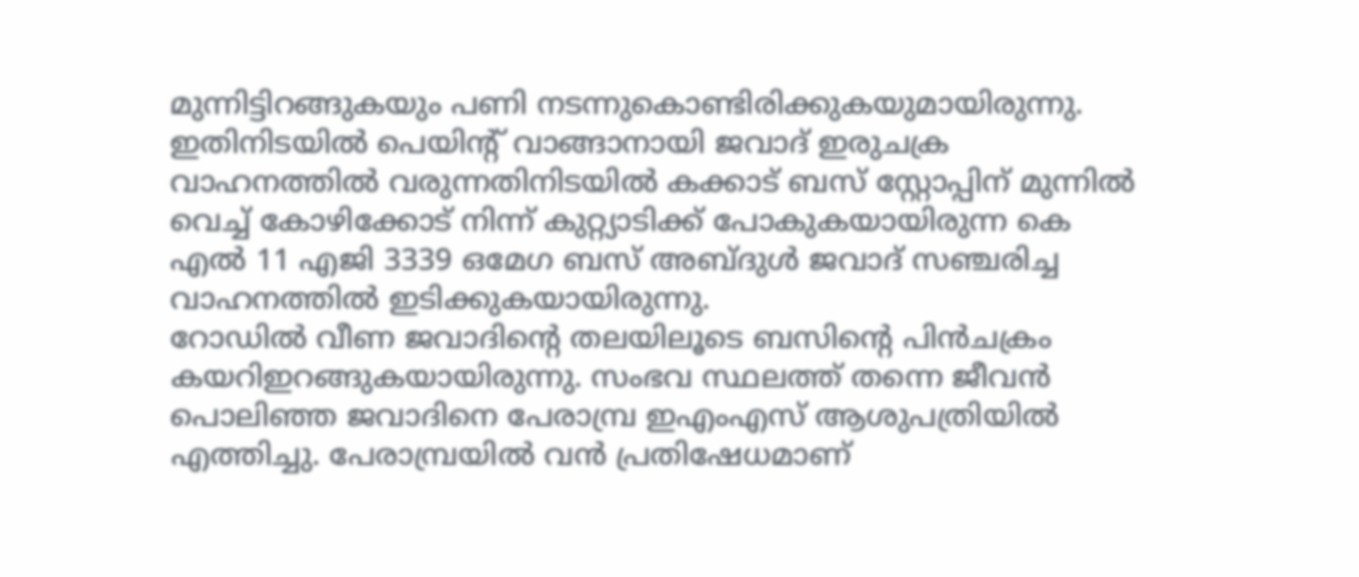മുന്നിട്ടിറങ്ങുകയും പണി നടന്നുകൊണ്ടിരിക്കുകയുമായിരുന്നു.
ഇതിനിടയിൽ പെയിന്റ് വാങ്ങാനായി ജവാദ് ഇരുചക്ര വാഹനത്തിൽ വരുന്നതിനിടയിൽ കക്കാട് ബസ് സ്റ്റോപ്പിന് മുന്നിൽ വെച്ച് കോഴിക്കോട് നിന്ന് കുറ്റ്യാടിക്ക് പോകുകയായിരുന്ന കെ എൽ 11 എജി 3339 ഒമേഗ ബസ് അബ്ദുൾ ജവാദ് സഞ്ചരിച്ച വാഹനത്തിൽ ഇടിക്കുകയായിരുന്നു.
റോഡിൽ വീണ ജവാദിൻ്റെ തലയിലൂടെ ബസിന്റെ പിൻചക്രം കയറിഇറങ്ങുകയായിരുന്നു. സംഭവ സ്ഥലത്ത് തന്നെ ജീവൻ പൊലിഞ്ഞ ജവാദിനെ പേരാമ്പ്ര ഇഎംഎസ് ആശുപത്രിയിൽ എത്തിച്ചു. പേരാമ്പ്രയിൽ വൻ പ്രതിഷേധമാണ്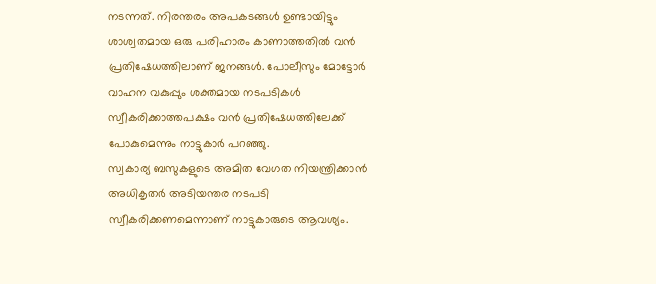നടന്നത്. നിരന്തരം അപകടങ്ങൾ ഉണ്ടായിട്ടും ശാശ്വതമായ ഒരു പരിഹാരം കാണാത്തതിൽ വൻ പ്രതിഷേധത്തിലാണ് ജനങ്ങൾ. പോലീസും മോട്ടോർ വാഹന വകുപ്പും ശക്തമായ നടപടികൾ സ്വീകരിക്കാത്തപക്ഷം വൻ പ്രതിഷേധത്തിലേക്ക് പോകുമെന്നും നാട്ടുകാർ പറഞ്ഞു.
സ്വകാര്യ ബസുകളുടെ അമിത വേഗത നിയന്ത്രിക്കാൻ അധികൃതർ അടിയന്തര നടപടി സ്വീകരിക്കണമെന്നാണ് നാട്ടുകാരുടെ ആവശ്യം.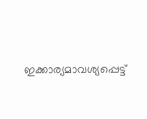ഇക്കാര്യമാവശ്യപ്പെട്ട്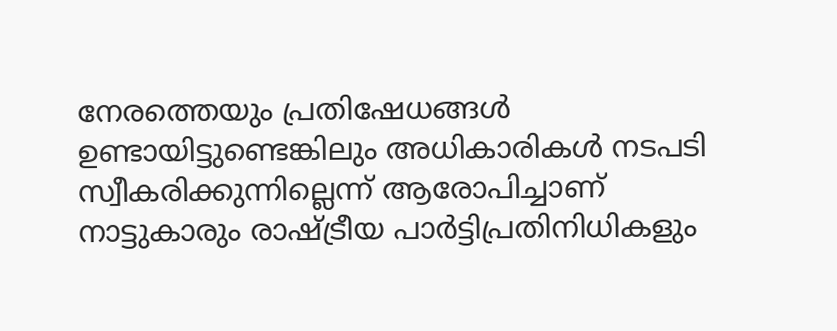നേരത്തെയും പ്രതിഷേധങ്ങൾ ഉണ്ടായിട്ടുണ്ടെങ്കിലും അധികാരികൾ നടപടി സ്വീകരിക്കുന്നില്ലെന്ന് ആരോപിച്ചാണ് നാട്ടുകാരും രാഷ്ട്രീയ പാർട്ടിപ്രതിനിധികളും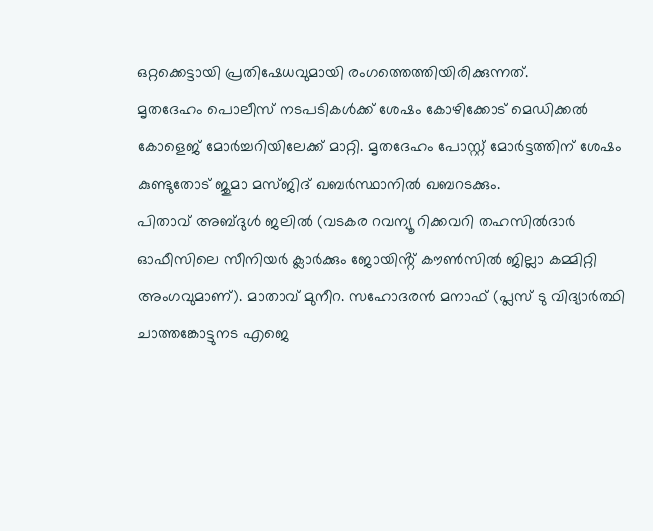ഒറ്റക്കെട്ടായി പ്രതിഷേധവുമായി രംഗത്തെത്തിയിരിക്കുന്നത്.
മൃതദേഹം പൊലീസ് നടപടികൾക്ക് ശേഷം കോഴിക്കോട് മെഡിക്കൽ കോളെജ് മോർച്ചറിയിലേക്ക് മാറ്റി. മൃതദേഹം പോസ്റ്റ് മോർട്ടത്തിന് ശേഷം കുണ്ടുതോട് ജുമാ മസ്ജിദ് ഖബർസ്ഥാനിൽ ഖബറടക്കും.
പിതാവ് അബ്ദുൾ ജലിൽ (വടകര റവന്യൂ റിക്കവറി തഹസിൽദാർ ഓഫീസിലെ സീനിയർ ക്ലാർക്കും ജോയിൻ്റ് കൗൺസിൽ ജില്ലാ കമ്മിറ്റി അംഗവുമാണ്). മാതാവ് മുനീറ. സഹോദരൻ മനാഫ് (പ്ലസ് ടു വിദ്യാർത്ഥി ചാത്തങ്കോട്ടുനട എജെ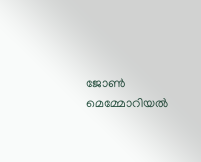ജോൺ മെമ്മോറിയൽ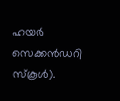ഹയർ സെക്കൻഡറി സ്കൂൾ).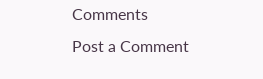Comments
Post a Comment